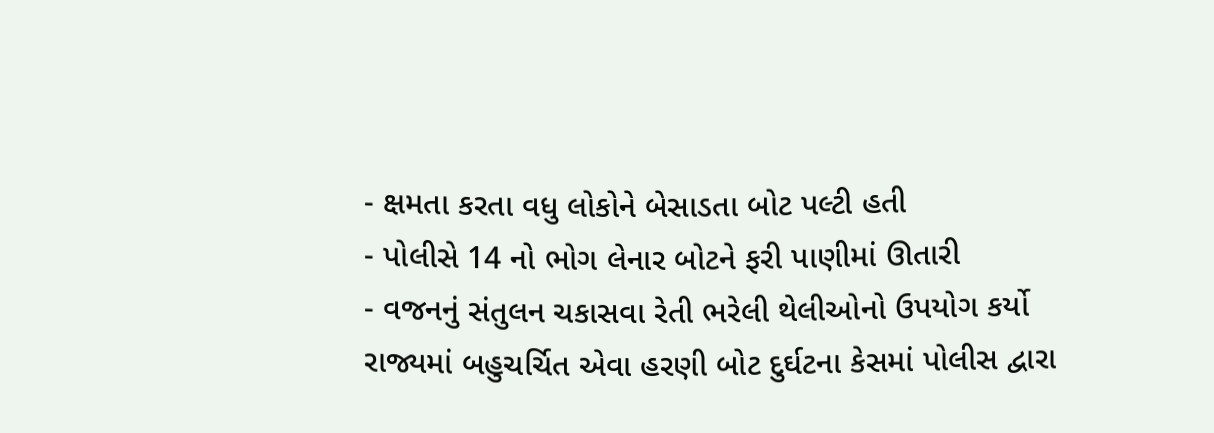- ક્ષમતા કરતા વધુ લોકોને બેસાડતા બોટ પલ્ટી હતી
- પોલીસે 14 નો ભોગ લેનાર બોટને ફરી પાણીમાં ઊતારી
- વજનનું સંતુલન ચકાસવા રેતી ભરેલી થેલીઓનો ઉપયોગ કર્યો
રાજ્યમાં બહુચર્ચિત એવા હરણી બોટ દુર્ઘટના કેસમાં પોલીસ દ્વારા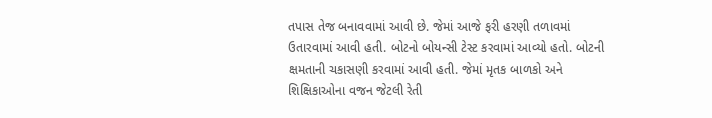તપાસ તેજ બનાવવામાં આવી છે. જેમાં આજે ફરી હરણી તળાવમાં ઉતારવામાં આવી હતી. બોટનો બોયન્સી ટેસ્ટ કરવામાં આવ્યો હતો. બોટની ક્ષમતાની ચકાસણી કરવામાં આવી હતી. જેમાં મૃતક બાળકો અને શિક્ષિકાઓના વજન જેટલી રેતી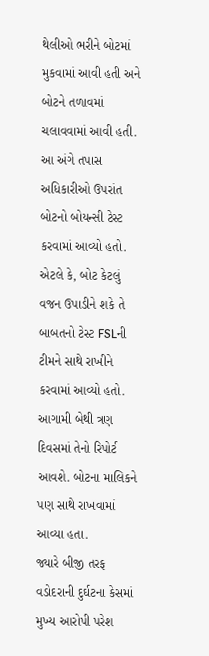થેલીઓ ભરીને બોટમાં મુકવામાં આવી હતી અને બોટને તળાવમાં ચલાવવામાં આવી હતી.
આ અંગે તપાસ અધિકારીઓ ઉપરાંત બોટનો બોયન્સી ટેસ્ટ કરવામાં આવ્યો હતો. એટલે કે, બોટ કેટલું વજન ઉપાડીને શકે તે બાબતનો ટેસ્ટ FSLની ટીમને સાથે રાખીને કરવામાં આવ્યો હતો. આગામી બેથી ત્રણ દિવસમાં તેનો રિપોર્ટ આવશે. બોટના માલિકને પણ સાથે રાખવામાં આવ્યા હતા.
જ્યારે બીજી તરફ વડોદરાની દુર્ઘટના કેસમાં મુખ્ય આરોપી પરેશ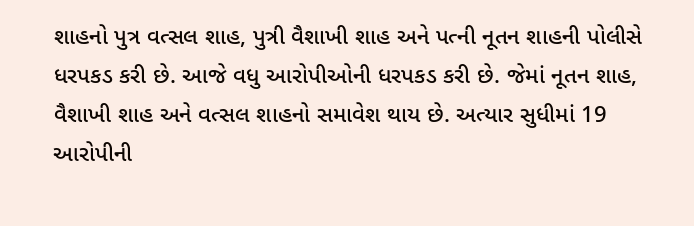શાહનો પુત્ર વત્સલ શાહ, પુત્રી વૈશાખી શાહ અને પત્ની નૂતન શાહની પોલીસે ધરપકડ કરી છે. આજે વધુ આરોપીઓની ધરપકડ કરી છે. જેમાં નૂતન શાહ, વૈશાખી શાહ અને વત્સલ શાહનો સમાવેશ થાય છે. અત્યાર સુધીમાં 19 આરોપીની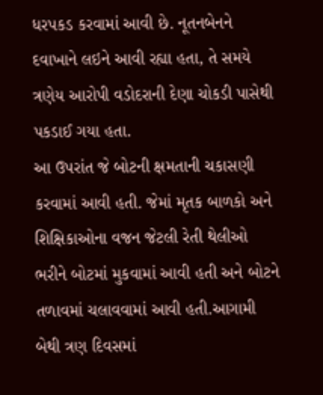ધરપકડ કરવામાં આવી છે. નૂતનબેનને દવાખાને લઇને આવી રહ્યા હતા, તે સમયે ત્રણેય આરોપી વડોદરાની દેણા ચોકડી પાસેથી પકડાઈ ગયા હતા.
આ ઉપરાંત જે બોટની ક્ષમતાની ચકાસણી કરવામાં આવી હતી. જેમાં મૃતક બાળકો અને શિક્ષિકાઓના વજન જેટલી રેતી થેલીઓ ભરીને બોટમાં મુકવામાં આવી હતી અને બોટને તળાવમાં ચલાવવામાં આવી હતી.આગામી બેથી ત્રણ દિવસમાં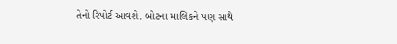તેનો રિપોર્ટ આવશે. બોટના માલિકને પણ સાથે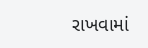રાખવામાં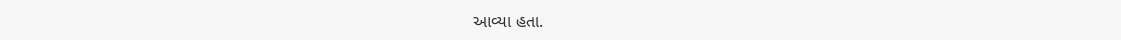આવ્યા હતા.